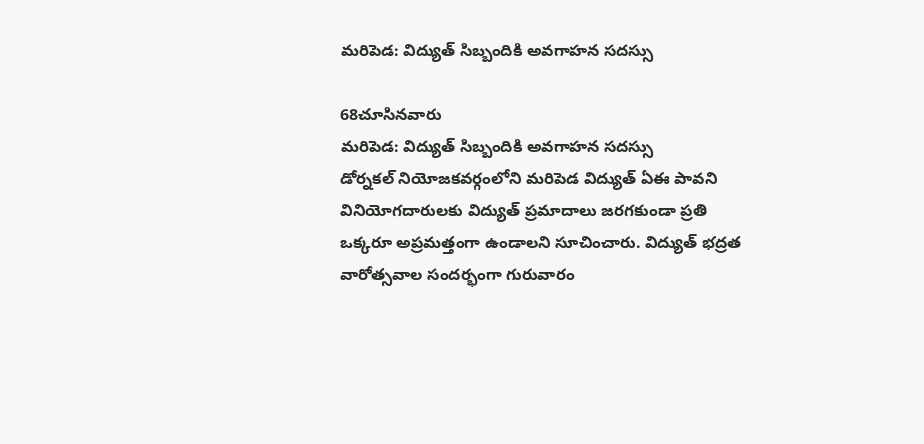మరిపెడ: విద్యుత్ సిబ్బందికి అవగాహన సదస్సు

68చూసినవారు
మరిపెడ: విద్యుత్ సిబ్బందికి అవగాహన సదస్సు
డోర్నకల్ నియోజకవర్గంలోని మరిపెడ విద్యుత్ ఏఈ పావని వినియోగదారులకు విద్యుత్ ప్రమాదాలు జరగకుండా ప్రతి ఒక్కరూ అప్రమత్తంగా ఉండాలని సూచించారు. విద్యుత్ భద్రత వారోత్సవాల సందర్భంగా గురువారం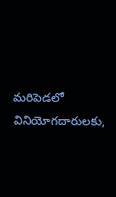మరిపెడలో వినియోగదారులకు,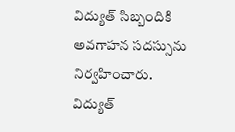విద్యుత్ సిబ్బందికి అవగాహన సదస్సును నిర్వహించారు. విద్యుత్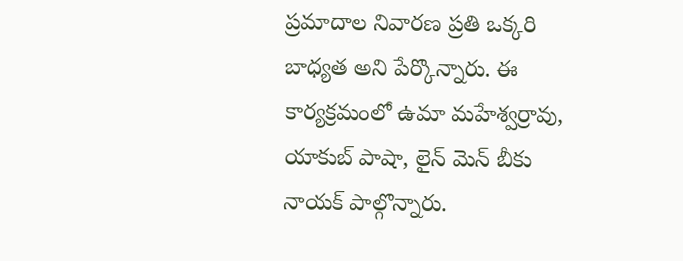ప్రమాదాల నివారణ ప్రతి ఒక్కరి బాధ్యత అని పేర్కొన్నారు. ఈ కార్యక్రమంలో ఉమా మహేశ్వర్రావు, యాకుబ్ పాషా, లైన్ మెన్ బీకు నాయక్ పాల్గొన్నారు.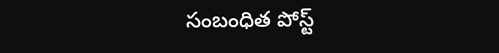సంబంధిత పోస్ట్